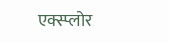एक्स्प्लोर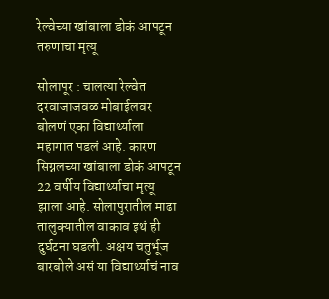रेल्वेच्या खांबाला डोकं आपटून तरुणाचा मृत्यू

सोलापूर : चालत्या रेल्वेत दरवाजाजवळ मोबाईलवर बोलणं एका विद्यार्थ्याला महागात पडलं आहे. कारण सिग्नलच्या खांबाला डोकं आपटून 22 वर्षीय विद्यार्थ्याचा मृत्यू झाला आहे. सोलापुरातील माढा तालुक्यातील वाकाव इथं ही दुर्घटना घडली. अक्षय चतुर्भूज बारबोले असं या विद्यार्थ्याचं नाव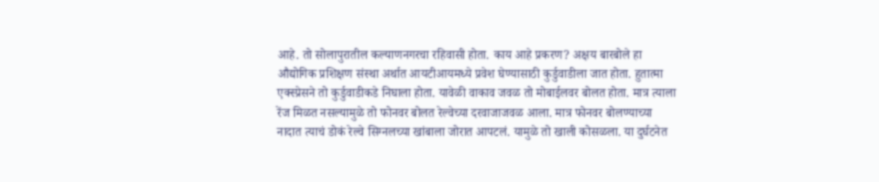आहे. तो सोलापुरातील कल्याणनगरचा रहिवासी होता. काय आहे प्रकरण? अक्षय बारबोले हा औद्योगिक प्रशिक्षण संस्था अर्थात आयटीआयमध्ये प्रवेश घेण्यासाठी कुर्डुवाडीला जात होता. हुतात्मा एक्स्प्रेसने तो कुर्डुवाडीकडे निघाला होता. यावेळी वाकाव जवळ तो मोबाईलवर बोलत होता. मात्र त्याला रेंज मिळत नसल्यामुळे तो फोनवर बोलत रेल्वेच्या दरवाजाजवळ आला. मात्र फोनवर बोलण्याच्या नादात त्याचं डोकं रेल्वे सिग्नलच्या खांबाला जोरात आपटलं. यामुळे तो खाली कोसळला. या दुर्घटनेत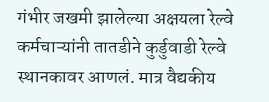गंभीर जखमी झालेल्या अक्षयला रेल्वे कर्मचाऱ्यांनी तातडीने कुर्डुवाडी रेल्वे स्थानकावर आणलं. मात्र वैद्यकीय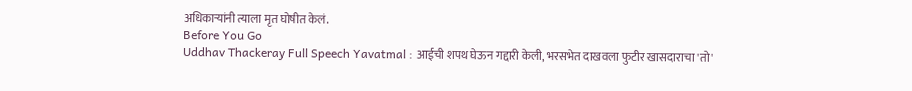अधिकाऱ्यांनी त्याला मृत घोषीत केलं.
Before You Go
Uddhav Thackeray Full Speech Yavatmal : आईची शपथ घेऊन गद्दारी केली, भरसभेत दाखवला फुटीर खासदाराचा 'तो'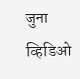जुना व्हिडिओ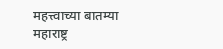महत्त्वाच्या बातम्या
महाराष्ट्र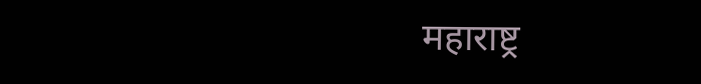महाराष्ट्र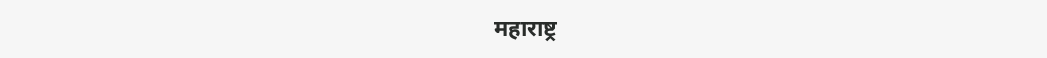महाराष्ट्र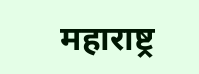महाराष्ट्र